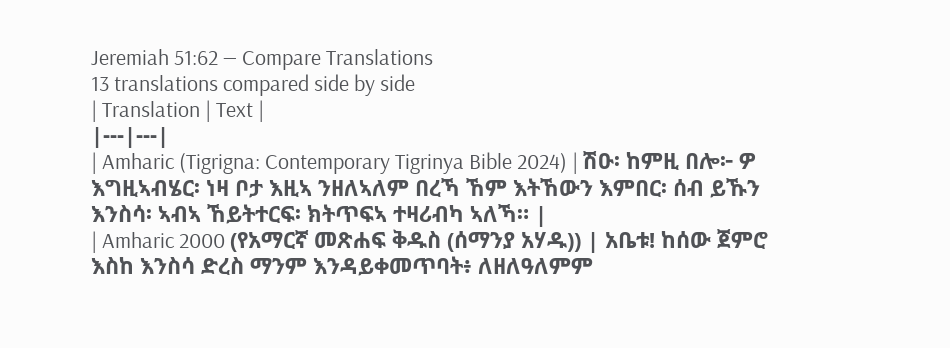Jeremiah 51:62 — Compare Translations
13 translations compared side by side
| Translation | Text |
|---|---|
| Amharic (Tigrigna: Contemporary Tigrinya Bible 2024) | ሽዑ፡ ከምዚ በሎ፦ ዎ እግዚኣብሄር፡ ነዛ ቦታ እዚኣ ንዘለኣለም በረኻ ኸም እትኸውን እምበር፡ ሰብ ይኹን እንስሳ፡ ኣብኣ ኸይትተርፍ፡ ክትጥፍኣ ተዛሪብካ ኣለኻ። |
| Amharic 2000 (የአማርኛ መጽሐፍ ቅዱስ (ሰማንያ አሃዱ)) | አቤቱ! ከሰው ጀምሮ እስከ እንስሳ ድረስ ማንም እንዳይቀመጥባት፥ ለዘለዓለምም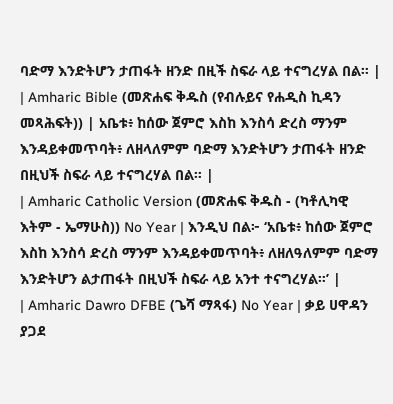ባድማ እንድትሆን ታጠፋት ዘንድ በዚች ስፍራ ላይ ተናግረሃል በል። |
| Amharic Bible (መጽሐፍ ቅዱስ (የብሉይና የሐዲስ ኪዳን መጻሕፍት)) | አቤቱ፥ ከሰው ጀምሮ እስከ እንስሳ ድረስ ማንም እንዳይቀመጥባት፥ ለዘላለምም ባድማ እንድትሆን ታጠፋት ዘንድ በዚህች ስፍራ ላይ ተናግረሃል በል። |
| Amharic Catholic Version (መጽሐፍ ቅዱስ - (ካቶሊካዊ እትም - ኤማሁስ)) No Year | እንዲህ በል፦ ‘አቤቱ፥ ከሰው ጀምሮ እስከ እንስሳ ድረስ ማንም እንዳይቀመጥባት፥ ለዘለዓለምም ባድማ እንድትሆን ልታጠፋት በዚህች ስፍራ ላይ አንተ ተናግረሃል።’ |
| Amharic Dawro DFBE (ጌሻ ማጻፋ) No Year | ቃይ ሀዋዳን ያጋደ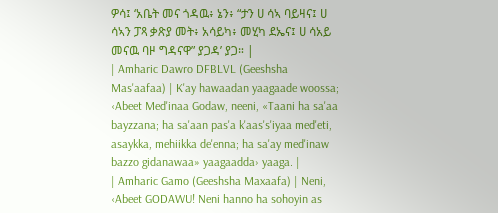ዎሳ፤ ‘አቤት መና ጎዳዉ፥ ኔን፥ “ታን ሀ ሳኣ ባይዛና፤ ሀ ሳኣን ፓጻ ቃጽያ መት፥ አሳይካ፥ መሂካ ደኤና፤ ሀ ሳአይ መናዉ ባዞ ግዳናዋ” ያጋዳ’ ያጋ። |
| Amharic Dawro DFBLVL (Geeshsha Mas'aafaa) | K'ay hawaadan yaagaade woossa; ‹Abeet Med'inaa Godaw, neeni, «Taani ha sa'aa bayzzana; ha sa'aan pas'a k'aas's'iyaa med'eti, asaykka, mehiikka de'enna; ha sa'ay med'inaw bazzo gidanawaa» yaagaadda› yaaga. |
| Amharic Gamo (Geeshsha Maxaafa) | Neni, ‹Abeet GODAWU! Neni hanno ha sohoyin as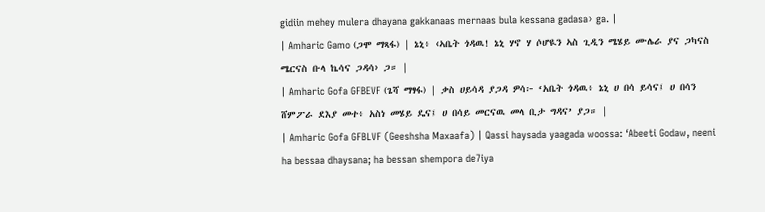gidiin mehey mulera dhayana gakkanaas mernaas bula kessana gadasa› ga. |
| Amharic Gamo (ጋሞ ማጻፋ) | ኔኒ፥ ‹ኣቤት ጎዳዉ! ኔኒ ሃኖ ሃ ሶሆዪን ኣስ ጊዲን ሜሄይ ሙሌራ ያና ጋካናስ ሜርናስ ቡላ ኬሳና ጋዳሳ› ጋ። |
| Amharic Gofa GFBEVF (ጌሻ ማፃፋ) | ቃስ ሀይሳዳ ያጋዳ ዎሳ፦ ‘አቤት ጎዳዉ፥ ኔኒ ሀ በሳ ይሳና፤ ሀ በሳን ሸምፖራ ደእያ መተ፥ አስነ መሄይ ዴና፤ ሀ በሳይ መርናዉ መላ ቢታ ግዳና’ ያጋ። |
| Amharic Gofa GFBLVF (Geeshsha Maxaafa) | Qassi haysada yaagada woossa: ‘Abeeti Godaw, neeni ha bessaa dhaysana; ha bessan shempora de7iya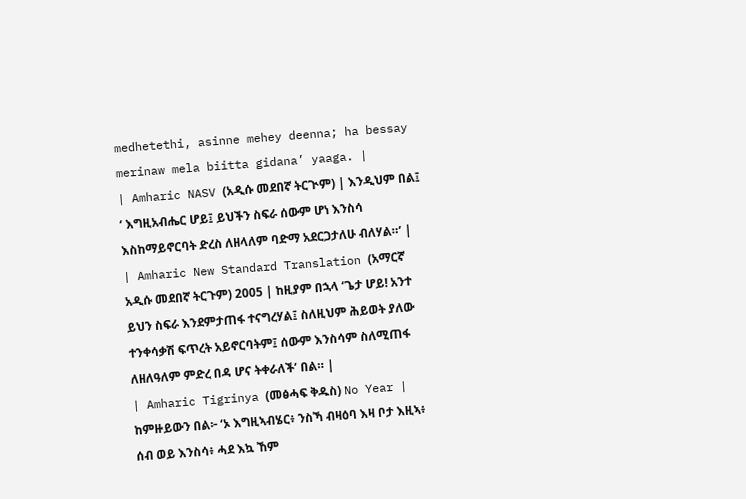medhetethi, asinne mehey deenna; ha bessay merinaw mela biitta gidana’ yaaga. |
| Amharic NASV (አዲሱ መደበኛ ትርጒም) | እንዲህም በል፤ ‘ እግዚአብሔር ሆይ፤ ይህችን ስፍራ ሰውም ሆነ እንስሳ እስከማይኖርባት ድረስ ለዘላለም ባድማ አደርጋታለሁ ብለሃል።’ |
| Amharic New Standard Translation (አማርኛ አዲሱ መደበኛ ትርጉም) 2005 | ከዚያም በኋላ ‘ጌታ ሆይ! አንተ ይህን ስፍራ እንደምታጠፋ ተናግረሃል፤ ስለዚህም ሕይወት ያለው ተንቀሳቃሽ ፍጥረት አይኖርባትም፤ ሰውም እንስሳም ስለሚጠፋ ለዘለዓለም ምድረ በዳ ሆና ትቀራለች’ በል። |
| Amharic Tigrinya (መፅሓፍ ቅዱስ) No Year | ከምዙይውን በል፦ ‘ኦ እግዚኣብሄር፥ ንስኻ ብዛዕባ እዛ ቦታ እዚኣ፥ ሰብ ወይ እንስሳ፥ ሓደ እኳ ኸም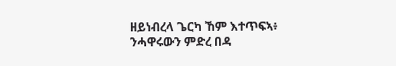ዘይነብረላ ጌርካ ኸም እተጥፍኣ፥ ንሓዋሩውን ምድረ በዳ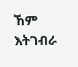ኸም እትገብራ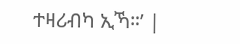ተዛሪብካ ኢኻ።’ |